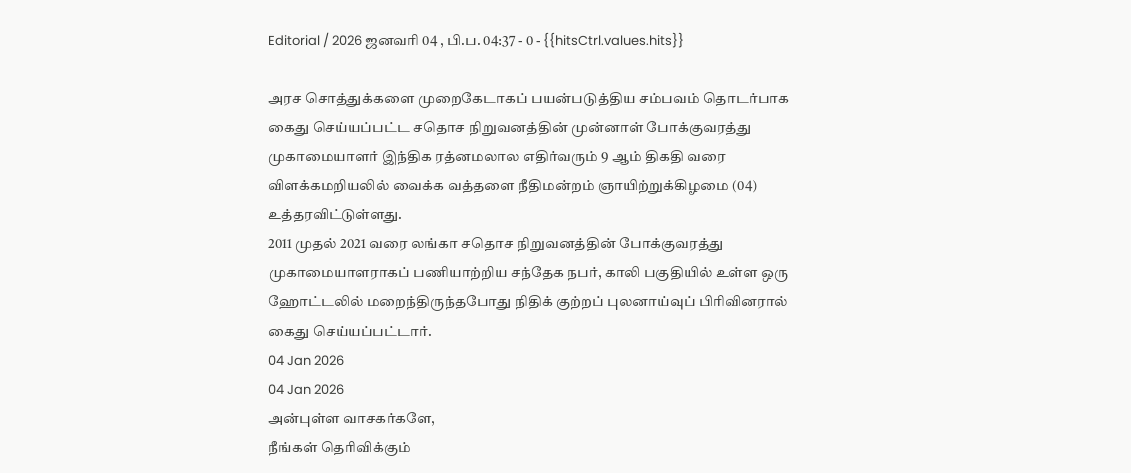Editorial / 2026 ஜனவரி 04 , பி.ப. 04:37 - 0 - {{hitsCtrl.values.hits}}

அரச சொத்துக்களை முறைகேடாகப் பயன்படுத்திய சம்பவம் தொடர்பாக கைது செய்யப்பட்ட சதொச நிறுவனத்தின் முன்னாள் போக்குவரத்து முகாமையாளர் இந்திக ரத்னமலால எதிர்வரும் 9 ஆம் திகதி வரை விளக்கமறியலில் வைக்க வத்தளை நீதிமன்றம் ஞாயிற்றுக்கிழமை (04) உத்தரவிட்டுள்ளது.
2011 முதல் 2021 வரை லங்கா சதொச நிறுவனத்தின் போக்குவரத்து முகாமையாளராகப் பணியாற்றிய சந்தேக நபர், காலி பகுதியில் உள்ள ஒரு ஹோட்டலில் மறைந்திருந்தபோது நிதிக் குற்றப் புலனாய்வுப் பிரிவினரால் கைது செய்யப்பட்டார்.
04 Jan 2026
04 Jan 2026
அன்புள்ள வாசகர்களே,
நீங்கள் தெரிவிக்கும்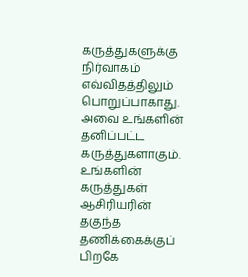கருத்துகளுக்கு நிர்வாகம் எவ்விதத்திலும் பொறுப்பாகாது. அவை உங்களின் தனிப்பட்ட கருத்துகளாகும். உங்களின் கருத்துகள் ஆசிரியரின் தகுந்த தணிக்கைக்குப் பிறகே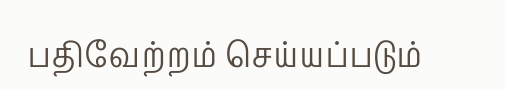பதிவேற்றம் செய்யப்படும்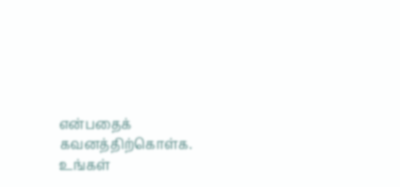என்பதைக் கவனத்திற்கொள்க. உங்கள்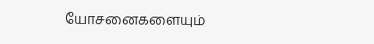யோசனைகளையும்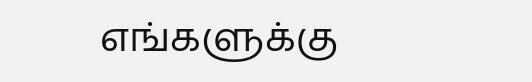எங்களுக்கு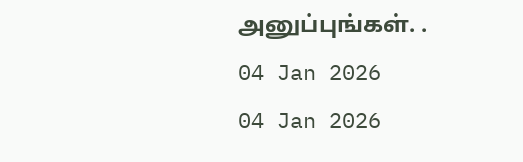அனுப்புங்கள். .
04 Jan 2026
04 Jan 2026